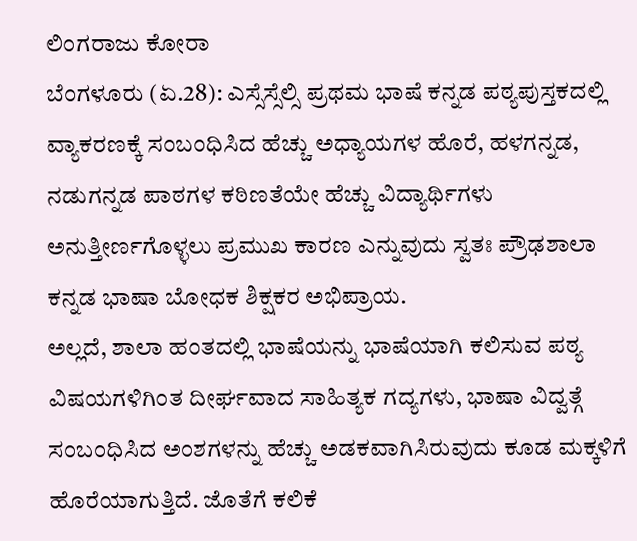ಲಿಂಗರಾಜು ಕೋರಾ
ಬೆಂಗಳೂರು (ಏ.28): ಎಸ್ಸೆಸ್ಸೆಲ್ಸಿ ಪ್ರಥಮ ಭಾಷೆ ಕನ್ನಡ ಪಠ್ಯಪುಸ್ತಕದಲ್ಲಿ ವ್ಯಾಕರಣಕ್ಕೆ ಸಂಬಂಧಿಸಿದ ಹೆಚ್ಚು ಅಧ್ಯಾಯಗಳ ಹೊರೆ, ಹಳಗನ್ನಡ, ನಡುಗನ್ನಡ ಪಾಠಗಳ ಕಠಿಣತೆಯೇ ಹೆಚ್ಚು ವಿದ್ಯಾರ್ಥಿಗಳು ಅನುತ್ತೀರ್ಣಗೊಳ್ಳಲು ಪ್ರಮುಖ ಕಾರಣ ಎನ್ನುವುದು ಸ್ವತಃ ಪ್ರೌಢಶಾಲಾ ಕನ್ನಡ ಭಾಷಾ ಬೋಧಕ ಶಿಕ್ಷಕರ ಅಭಿಪ್ರಾಯ.
ಅಲ್ಲದೆ, ಶಾಲಾ ಹಂತದಲ್ಲಿ ಭಾಷೆಯನ್ನು ಭಾಷೆಯಾಗಿ ಕಲಿಸುವ ಪಠ್ಯ ವಿಷಯಗಳಿಗಿಂತ ದೀರ್ಘವಾದ ಸಾಹಿತ್ಯಕ ಗದ್ಯಗಳು, ಭಾಷಾ ವಿದ್ವತ್ಗೆ ಸಂಬಂಧಿಸಿದ ಅಂಶಗಳನ್ನು ಹೆಚ್ಚು ಅಡಕವಾಗಿಸಿರುವುದು ಕೂಡ ಮಕ್ಕಳಿಗೆ ಹೊರೆಯಾಗುತ್ತಿದೆ. ಜೊತೆಗೆ ಕಲಿಕೆ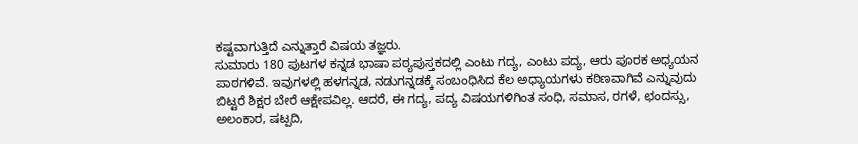ಕಷ್ಟವಾಗುತ್ತಿದೆ ಎನ್ನುತ್ತಾರೆ ವಿಷಯ ತಜ್ಞರು.
ಸುಮಾರು 180 ಪುಟಗಳ ಕನ್ನಡ ಭಾಷಾ ಪಠ್ಯಪುಸ್ತಕದಲ್ಲಿ ಎಂಟು ಗದ್ಯ, ಎಂಟು ಪದ್ಯ, ಆರು ಪೂರಕ ಅಧ್ಯಯನ ಪಾಠಗಳಿವೆ. ಇವುಗಳಲ್ಲಿ ಹಳಗನ್ನಡ, ನಡುಗನ್ನಡಕ್ಕೆ ಸಂಬಂಧಿಸಿದ ಕೆಲ ಅಧ್ಯಾಯಗಳು ಕಠಿಣವಾಗಿವೆ ಎನ್ನುವುದು ಬಿಟ್ಟರೆ ಶಿಕ್ಷರ ಬೇರೆ ಆಕ್ಷೇಪವಿಲ್ಲ. ಆದರೆ, ಈ ಗದ್ಯ, ಪದ್ಯ ವಿಷಯಗಳಿಗಿಂತ ಸಂಧಿ, ಸಮಾಸ, ರಗಳೆ, ಛಂದಸ್ಸು, ಅಲಂಕಾರ, ಷಟ್ಪದಿ,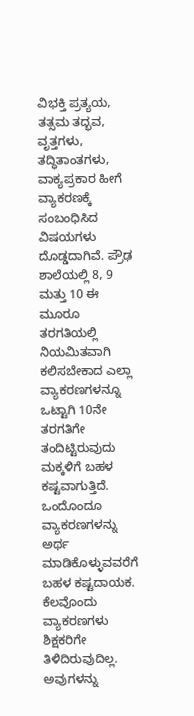ವಿಭಕ್ತಿ ಪ್ರತ್ಯಯ, ತತ್ಸಮ ತದ್ಭವ, ವೃತ್ತಗಳು, ತದ್ಧಿತಾಂತಗಳು, ವಾಕ್ಯಪ್ರಕಾರ ಹೀಗೆ ವ್ಯಾಕರಣಕ್ಕೆ ಸಂಬಂಧಿಸಿದ ವಿಷಯಗಳು ದೊಡ್ಡದಾಗಿವೆ. ಪ್ರೌಢ ಶಾಲೆಯಲ್ಲಿ 8, 9 ಮತ್ತು 10 ಈ ಮೂರೂ ತರಗತಿಯಲ್ಲಿ ನಿಯಮಿತವಾಗಿ ಕಲಿಸಬೇಕಾದ ಎಲ್ಲಾ ವ್ಯಾಕರಣಗಳನ್ನೂ ಒಟ್ಟಾಗಿ 10ನೇ ತರಗತಿಗೇ ತಂದಿಟ್ಟಿರುವುದು ಮಕ್ಕಳಿಗೆ ಬಹಳ ಕಷ್ಟವಾಗುತ್ತಿದೆ.
ಒಂದೊಂದೂ ವ್ಯಾಕರಣಗಳನ್ನು ಅರ್ಥ ಮಾಡಿಕೊಳ್ಳುವವರೆಗೆ ಬಹಳ ಕಷ್ಟದಾಯಕ. ಕೆಲವೊಂದು ವ್ಯಾಕರಣಗಳು ಶಿಕ್ಷಕರಿಗೇ ತಿಳಿದಿರುವುದಿಲ್ಲ. ಅವುಗಳನ್ನು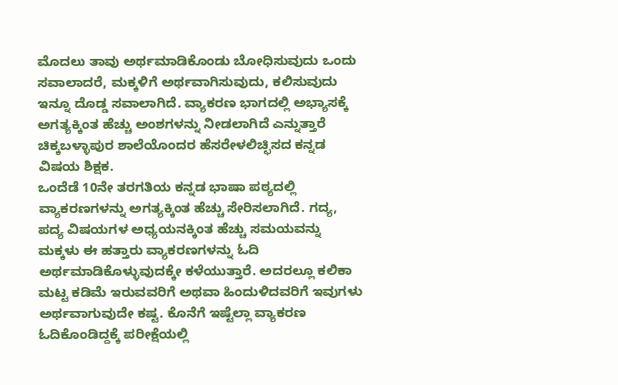ಮೊದಲು ತಾವು ಅರ್ಥಮಾಡಿಕೊಂಡು ಬೋಧಿಸುವುದು ಒಂದು ಸವಾಲಾದರೆ, ಮಕ್ಕಳಿಗೆ ಅರ್ಥವಾಗಿಸುವುದು, ಕಲಿಸುವುದು ಇನ್ನೂ ದೊಡ್ಡ ಸವಾಲಾಗಿದೆ. ವ್ಯಾಕರಣ ಭಾಗದಲ್ಲಿ ಅಭ್ಯಾಸಕ್ಕೆ ಅಗತ್ಯಕ್ಕಿಂತ ಹೆಚ್ಚು ಅಂಶಗಳನ್ನು ನೀಡಲಾಗಿದೆ ಎನ್ನುತ್ತಾರೆ ಚಿಕ್ಕಬಳ್ಳಾಪುರ ಶಾಲೆಯೊಂದರ ಹೆಸರೇಳಲಿಚ್ಛಿಸದ ಕನ್ನಡ ವಿಷಯ ಶಿಕ್ಷಕ.
ಒಂದೆಡೆ 10ನೇ ತರಗತಿಯ ಕನ್ನಡ ಭಾಷಾ ಪಠ್ಯದಲ್ಲಿ ವ್ಯಾಕರಣಗಳನ್ನು ಅಗತ್ಯಕ್ಕಿಂತ ಹೆಚ್ಚು ಸೇರಿಸಲಾಗಿದೆ. ಗದ್ಯ, ಪದ್ಯ ವಿಷಯಗಳ ಅಧ್ಯಯನಕ್ಕಿಂತ ಹೆಚ್ಚು ಸಮಯವನ್ನು ಮಕ್ಕಳು ಈ ಹತ್ತಾರು ವ್ಯಾಕರಣಗಳನ್ನು ಓದಿ ಅರ್ಥಮಾಡಿಕೊಳ್ಳುವುದಕ್ಕೇ ಕಳೆಯುತ್ತಾರೆ. ಅದರಲ್ಲೂ ಕಲಿಕಾ ಮಟ್ಟ ಕಡಿಮೆ ಇರುವವರಿಗೆ ಅಥವಾ ಹಿಂದುಳಿದವರಿಗೆ ಇವುಗಳು ಅರ್ಥವಾಗುವುದೇ ಕಷ್ಟ. ಕೊನೆಗೆ ಇಷ್ಟೆಲ್ಲಾ ವ್ಯಾಕರಣ ಓದಿಕೊಂಡಿದ್ದಕ್ಕೆ ಪರೀಕ್ಷೆಯಲ್ಲಿ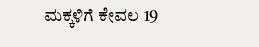ಮಕ್ಕಳಿಗೆ ಕೇವಲ 19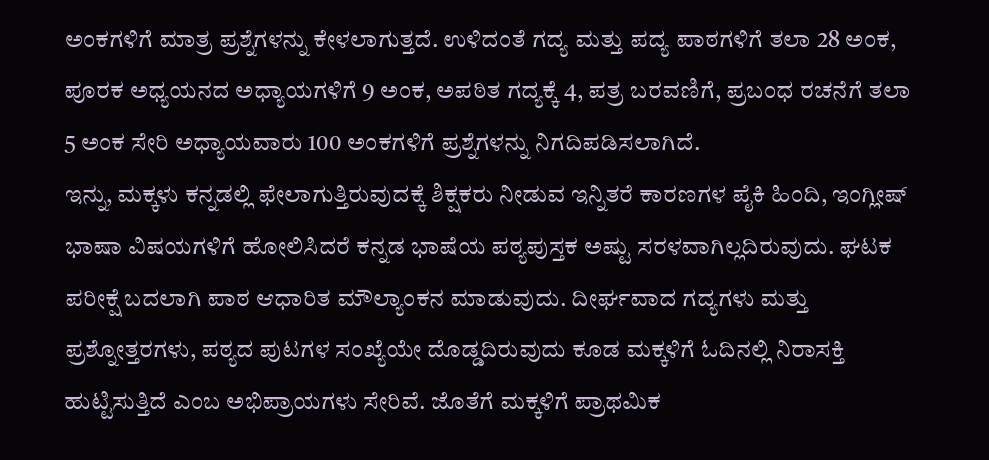ಅಂಕಗಳಿಗೆ ಮಾತ್ರ ಪ್ರಶ್ನೆಗಳನ್ನು ಕೇಳಲಾಗುತ್ತದೆ. ಉಳಿದಂತೆ ಗದ್ಯ ಮತ್ತು ಪದ್ಯ ಪಾಠಗಳಿಗೆ ತಲಾ 28 ಅಂಕ, ಪೂರಕ ಅಧ್ಯಯನದ ಅಧ್ಯಾಯಗಳಿಗೆ 9 ಅಂಕ, ಅಪಠಿತ ಗದ್ಯಕ್ಕೆ 4, ಪತ್ರ ಬರವಣಿಗೆ, ಪ್ರಬಂಧ ರಚನೆಗೆ ತಲಾ 5 ಅಂಕ ಸೇರಿ ಅಧ್ಯಾಯವಾರು 100 ಅಂಕಗಳಿಗೆ ಪ್ರಶ್ನೆಗಳನ್ನು ನಿಗದಿಪಡಿಸಲಾಗಿದೆ.
ಇನ್ನು, ಮಕ್ಕಳು ಕನ್ನಡಲ್ಲಿ ಫೇಲಾಗುತ್ತಿರುವುದಕ್ಕೆ ಶಿಕ್ಷಕರು ನೀಡುವ ಇನ್ನಿತರೆ ಕಾರಣಗಳ ಪೈಕಿ ಹಿಂದಿ, ಇಂಗ್ಲೀಷ್ ಭಾಷಾ ವಿಷಯಗಳಿಗೆ ಹೋಲಿಸಿದರೆ ಕನ್ನಡ ಭಾಷೆಯ ಪಠ್ಯಪುಸ್ತಕ ಅಷ್ಟು ಸರಳವಾಗಿಲ್ಲದಿರುವುದು. ಘಟಕ ಪರೀಕ್ಷೆ ಬದಲಾಗಿ ಪಾಠ ಆಧಾರಿತ ಮೌಲ್ಯಾಂಕನ ಮಾಡುವುದು. ದೀರ್ಘವಾದ ಗದ್ಯಗಳು ಮತ್ತು ಪ್ರಶ್ನೋತ್ತರಗಳು, ಪಠ್ಯದ ಪುಟಗಳ ಸಂಖ್ಯೆಯೇ ದೊಡ್ಡದಿರುವುದು ಕೂಡ ಮಕ್ಕಳಿಗೆ ಓದಿನಲ್ಲಿ ನಿರಾಸಕ್ತಿ ಹುಟ್ಟಿಸುತ್ತಿದೆ ಎಂಬ ಅಭಿಪ್ರಾಯಗಳು ಸೇರಿವೆ. ಜೊತೆಗೆ ಮಕ್ಕಳಿಗೆ ಪ್ರಾಥಮಿಕ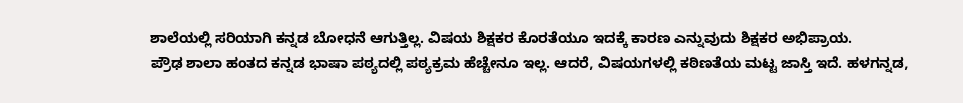ಶಾಲೆಯಲ್ಲಿ ಸರಿಯಾಗಿ ಕನ್ನಡ ಬೋಧನೆ ಆಗುತ್ತಿಲ್ಲ. ವಿಷಯ ಶಿಕ್ಷಕರ ಕೊರತೆಯೂ ಇದಕ್ಕೆ ಕಾರಣ ಎನ್ನುವುದು ಶಿಕ್ಷಕರ ಅಭಿಪ್ರಾಯ.
ಪ್ರೌಢ ಶಾಲಾ ಹಂತದ ಕನ್ನಡ ಭಾಷಾ ಪಠ್ಯದಲ್ಲಿ ಪಠ್ಯಕ್ರಮ ಹೆಚ್ಚೇನೂ ಇಲ್ಲ. ಆದರೆ, ವಿಷಯಗಳಲ್ಲಿ ಕಠಿಣತೆಯ ಮಟ್ಟ ಜಾಸ್ತಿ ಇದೆ. ಹಳಗನ್ನಡ,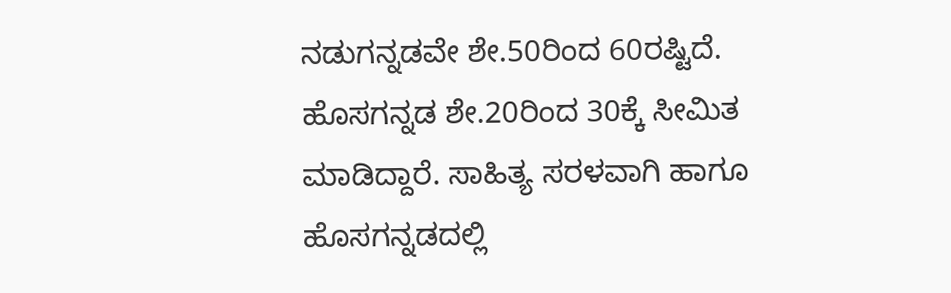ನಡುಗನ್ನಡವೇ ಶೇ.50ರಿಂದ 60ರಷ್ಟಿದೆ. ಹೊಸಗನ್ನಡ ಶೇ.20ರಿಂದ 30ಕ್ಕೆ ಸೀಮಿತ ಮಾಡಿದ್ದಾರೆ. ಸಾಹಿತ್ಯ ಸರಳವಾಗಿ ಹಾಗೂ ಹೊಸಗನ್ನಡದಲ್ಲಿ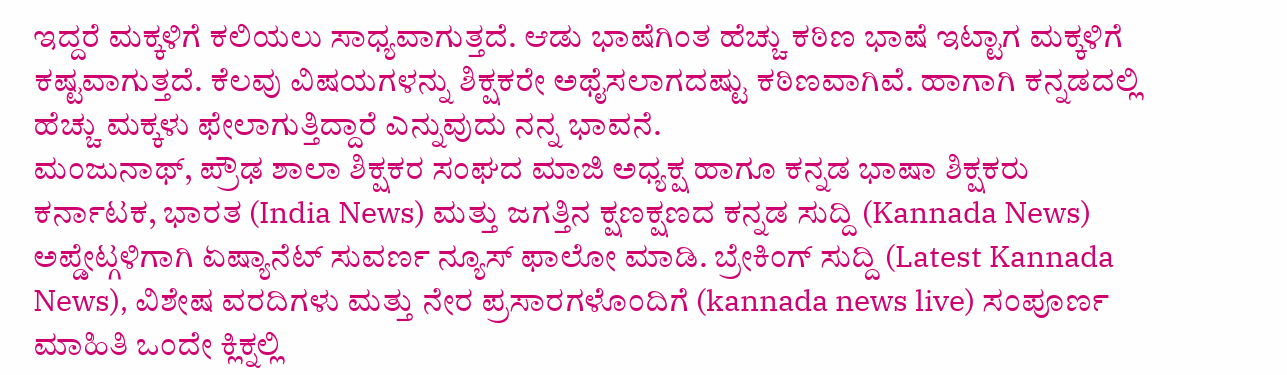ಇದ್ದರೆ ಮಕ್ಕಳಿಗೆ ಕಲಿಯಲು ಸಾಧ್ಯವಾಗುತ್ತದೆ. ಆಡು ಭಾಷೆಗಿಂತ ಹೆಚ್ಚು ಕಠಿಣ ಭಾಷೆ ಇಟ್ಟಾಗ ಮಕ್ಕಳಿಗೆ ಕಷ್ಟವಾಗುತ್ತದೆ. ಕೆಲವು ವಿಷಯಗಳನ್ನು ಶಿಕ್ಷಕರೇ ಅಥೈಸಲಾಗದಷ್ಟು ಕಠಿಣವಾಗಿವೆ. ಹಾಗಾಗಿ ಕನ್ನಡದಲ್ಲಿ ಹೆಚ್ಚು ಮಕ್ಕಳು ಫೇಲಾಗುತ್ತಿದ್ದಾರೆ ಎನ್ನುವುದು ನನ್ನ ಭಾವನೆ.
ಮಂಜುನಾಥ್, ಪ್ರೌಢ ಶಾಲಾ ಶಿಕ್ಷಕರ ಸಂಘದ ಮಾಜಿ ಅಧ್ಯಕ್ಷ ಹಾಗೂ ಕನ್ನಡ ಭಾಷಾ ಶಿಕ್ಷಕರು
ಕರ್ನಾಟಕ, ಭಾರತ (India News) ಮತ್ತು ಜಗತ್ತಿನ ಕ್ಷಣಕ್ಷಣದ ಕನ್ನಡ ಸುದ್ದಿ (Kannada News) ಅಪ್ಡೇಟ್ಗಳಿಗಾಗಿ ಏಷ್ಯಾನೆಟ್ ಸುವರ್ಣ ನ್ಯೂಸ್ ಫಾಲೋ ಮಾಡಿ. ಬ್ರೇಕಿಂಗ್ ಸುದ್ದಿ (Latest Kannada News), ವಿಶೇಷ ವರದಿಗಳು ಮತ್ತು ನೇರ ಪ್ರಸಾರಗಳೊಂದಿಗೆ (kannada news live) ಸಂಪೂರ್ಣ ಮಾಹಿತಿ ಒಂದೇ ಕ್ಲಿಕ್ನಲ್ಲಿ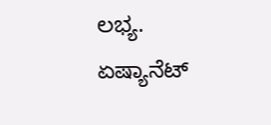ಲಭ್ಯ. ಏಷ್ಯಾನೆಟ್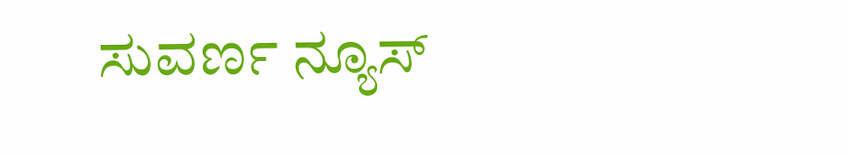ಸುವರ್ಣ ನ್ಯೂಸ್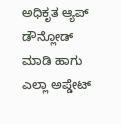ಅಧಿಕೃತ ಆ್ಯಪ್ ಡೌನ್ಲೋಡ್ ಮಾಡಿ ಹಾಗು ಎಲ್ಲಾ ಅಪ್ಡೇಟ್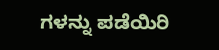ಗಳನ್ನು ಪಡೆಯಿರಿ